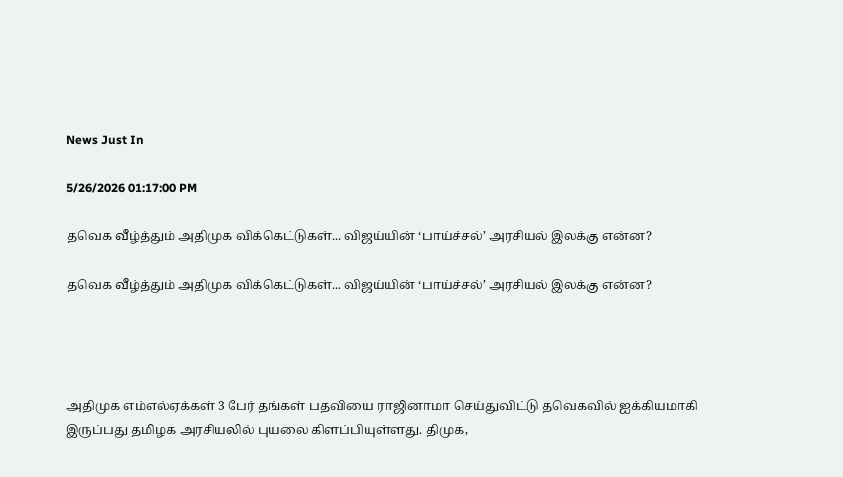News Just In

5/26/2026 01:17:00 PM

தவெக வீழ்த்தும் அதிமுக விக்கெட்டுகள்... விஜய்யின் ‘பாய்ச்சல்’ அரசியல் இலக்கு என்ன?

தவெக வீழ்த்தும் அதிமுக விக்கெட்டுகள்... விஜய்யின் ‘பாய்ச்சல்’ அரசியல் இலக்கு என்ன?




அதிமுக எம்எல்ஏக்கள் 3 பேர் தங்கள் பதவியை ராஜினாமா செய்துவிட்டு தவெகவில் ஐக்கியமாகி இருப்பது தமிழக அரசியலில் புயலை கிளப்பியுள்ளது. திமுக,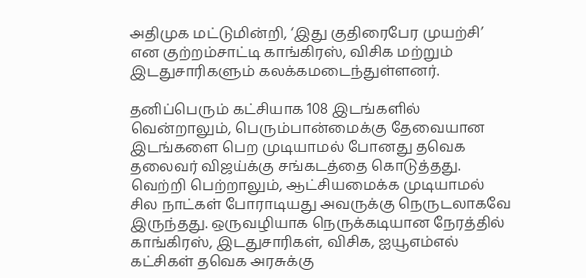அதிமுக மட்டுமின்றி, ‘இது குதிரைபேர முயற்சி’ என குற்றம்சாட்டி காங்கிரஸ், விசிக மற்றும் இடதுசாரிகளும் கலக்கமடைந்துள்ளனர்.

தனிப்பெரும் கட்சியாக 108 இடங்களில் வென்றாலும், பெரும்பான்மைக்கு தேவையான இடங்களை பெற முடியாமல் போனது தவெக தலைவர் விஜய்க்கு சங்கடத்தை கொடுத்தது. வெற்றி பெற்றாலும், ஆட்சியமைக்க முடியாமல் சில நாட்கள் போராடியது அவருக்கு நெருடலாகவே இருந்தது. ஒருவழியாக நெருக்கடியான நேரத்தில் காங்கிரஸ், இடதுசாரிகள், விசிக, ஐயூஎம்எல் கட்சிகள் தவெக அரசுக்கு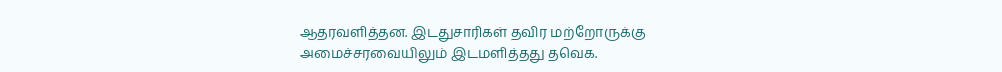ஆதரவளித்தன. இடதுசாரிகள் தவிர மற்றோருக்கு அமைச்சரவையிலும் இடமளித்தது தவெக.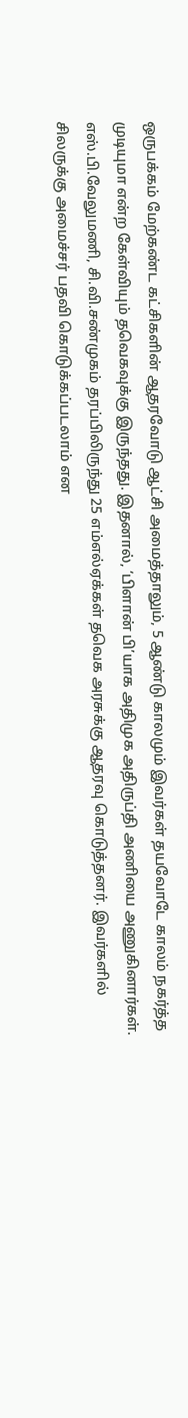ஒருபக்கம் மேற்கண்ட கட்சிகளின் ஆதரவோடு ஆட்சி அமைத்தாலும், 5 ஆண்டு காலமும் இவர்கள் தயவோடே காலம் நகர்த்த முடியுமா என்ற கேள்வியும் தவெகவுக்கு இருந்தது. இதனால், ‘பிளான் பி’யாக அதிமுக அதிருப்தி அணியை அணுகினார்கள். எஸ்.பி.வேலுமணி, சி.வி.சண்முகம் தரப்பிலிருந்து 25 எம்எல்ஏக்கள் தவெக அரசுக்கு ஆதரவு கொடுத்தனர். இவர்களில் சிலருக்கு அமைச்சர் பதவி கொடுக்கப்படலாம் என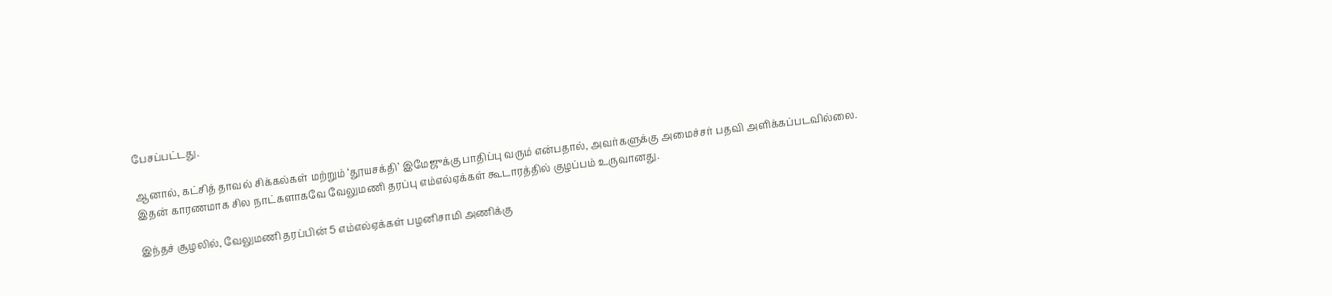பேசப்பட்டது.

ஆனால், கட்சித் தாவல் சிக்கல்கள் மற்றும் ‘தூயசக்தி’ இமேஜுக்கு பாதிப்பு வரும் என்பதால், அவர்களுக்கு அமைச்சர் பதவி அளிக்கப்படவில்லை. இதன் காரணமாக சில நாட்களாகவே வேலுமணி தரப்பு எம்எல்ஏக்கள் கூடாரத்தில் குழப்பம் உருவானது.

இந்தச் சூழலில், வேலுமணி தரப்பின் 5 எம்எல்ஏக்கள் பழனிசாமி அணிக்கு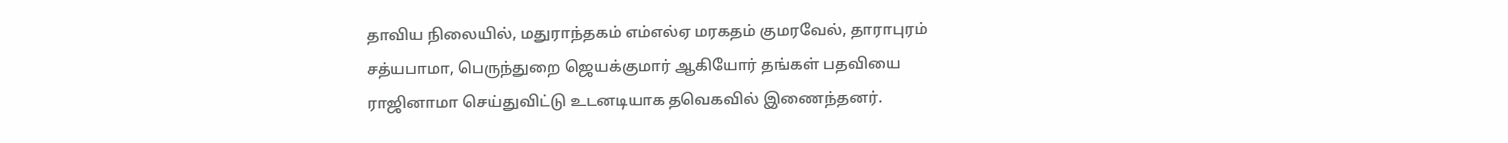தாவிய நிலையில், மதுராந்தகம் எம்எல்ஏ மரகதம் குமரவேல், தாராபுரம் சத்யபாமா, பெருந்துறை ஜெயக்குமார் ஆகியோர் தங்கள் பதவியை ராஜினாமா செய்துவிட்டு உடனடியாக தவெகவில் இணைந்தனர்.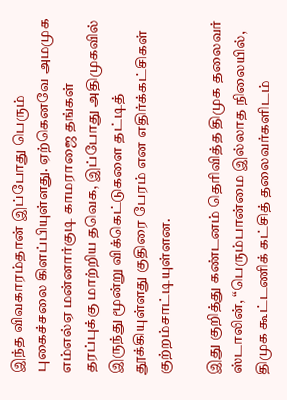இந்த விவகாரம்தான் இப்போது பெரும் புகைச்சலை கிளப்பியுள்ளது. ஏற்கெனவே அமமுக எம்எல்ஏ மன்னார்குடி காமராஜை தங்கள் தரப்புக்கு மாற்றிய தவெக, இப்போது அதிமுகவில் இருந்து மூன்று விக்கெட்டுகளை தட்டித் தூக்கியுள்ளது குதிரை பேரம் என எதிர்க்கட்சிகள் குற்றம்சாட்டியுள்ளன.

இது குறித்து கண்டனம் தெரிவித்த திமுக தலைவர் ஸ்டாலின், “பெரும்பான்மை இல்லாத நிலையில், திமுக கூட்டணிக் கட்சித் தலைவர்களிடம்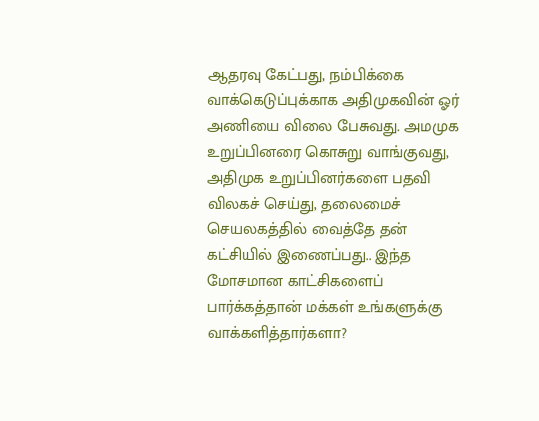ஆதரவு கேட்பது, நம்பிக்கை வாக்கெடுப்புக்காக அதிமுகவின் ஓர் அணியை விலை பேசுவது. அமமுக உறுப்பினரை கொசுறு வாங்குவது, அதிமுக உறுப்பினர்களை பதவி விலகச் செய்து, தலைமைச் செயலகத்தில் வைத்தே தன் கட்சியில் இணைப்பது.. இந்த மோசமான காட்சிகளைப் பார்க்கத்தான் மக்கள் உங்களுக்கு வாக்களித்தார்களா?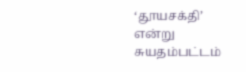‘தூயசக்தி’ என்று சுயதம்பட்டம்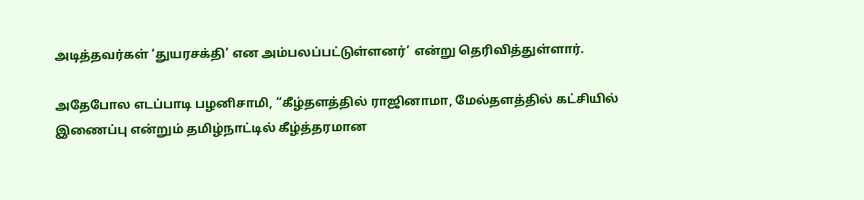அடித்தவர்கள் ‘துயரசக்தி’ என அம்பலப்பட்டுள்ளனர்’ என்று தெரிவித்துள்ளார்.

அதேபோல எடப்பாடி பழனிசாமி, “கீழ்தளத்தில் ராஜினாமா, மேல்தளத்தில் கட்சியில் இணைப்பு என்றும் தமிழ்நாட்டில் கீழ்த்தரமான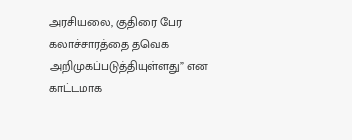அரசியலை, குதிரை பேர கலாச்சாரத்தை தவெக அறிமுகப்படுத்தியுள்ளது” என காட்டமாக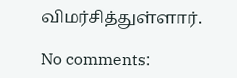விமர்சித்துள்ளார்.

No comments: